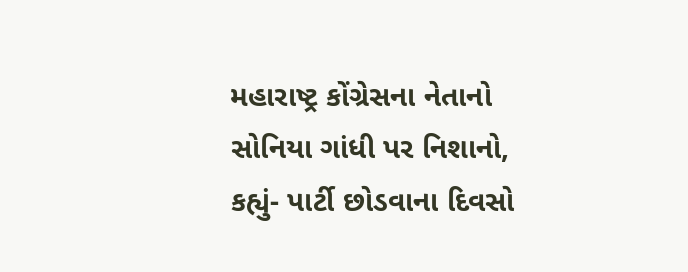મહારાષ્ટ્ર કોંગ્રેસના નેતાનો સોનિયા ગાંધી પર નિશાનો, કહ્યું- પાર્ટી છોડવાના દિવસો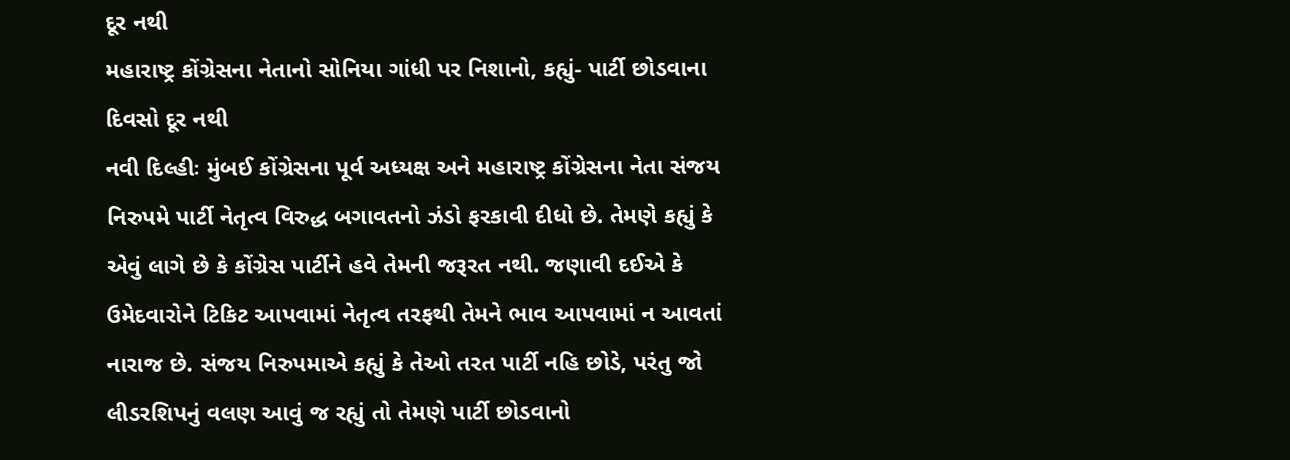દૂર નથી
મહારાષ્ટ્ર કોંગ્રેસના નેતાનો સોનિયા ગાંધી પર નિશાનો, કહ્યું- પાર્ટી છોડવાના દિવસો દૂર નથી
નવી દિલ્હીઃ મુંબઈ કોંગ્રેસના પૂર્વ અધ્યક્ષ અને મહારાષ્ટ્ર કોંગ્રેસના નેતા સંજય નિરુપમે પાર્ટી નેતૃત્વ વિરુદ્ધ બગાવતનો ઝંડો ફરકાવી દીધો છે. તેમણે કહ્યું કે એવું લાગે છે કે કોંગ્રેસ પાર્ટીને હવે તેમની જરૂરત નથી. જણાવી દઈએ કે ઉમેદવારોને ટિકિટ આપવામાં નેતૃત્વ તરફથી તેમને ભાવ આપવામાં ન આવતાં નારાજ છે. સંજય નિરુપમાએ કહ્યું કે તેઓ તરત પાર્ટી નહિ છોડે, પરંતુ જો લીડરશિપનું વલણ આવું જ રહ્યું તો તેમણે પાર્ટી છોડવાનો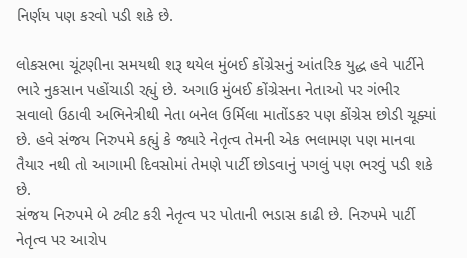નિર્ણય પણ કરવો પડી શકે છે.

લોકસભા ચૂંટણીના સમયથી શરૂ થયેલ મુંબઈ કોંગ્રેસનું આંતરિક યુદ્ધ હવે પાર્ટીને ભારે નુકસાન પહોંચાડી રહ્યું છે. અગાઉ મુંબઈ કોંગ્રેસના નેતાઓ પર ગંભીર સવાલો ઉઠાવી અભિનેત્રીથી નેતા બનેલ ઉર્મિલા માતોંડકર પણ કોંગ્રેસ છોડી ચૂક્યાં છે. હવે સંજય નિરુપમે કહ્યું કે જ્યારે નેતૃત્વ તેમની એક ભલામણ પણ માનવા તૈયાર નથી તો આગામી દિવસોમાં તેમણે પાર્ટી છોડવાનું પગલું પણ ભરવું પડી શકે છે.
સંજય નિરુપમે બે ટ્વીટ કરી નેતૃત્વ પર પોતાની ભડાસ કાઢી છે. નિરુપમે પાર્ટી નેતૃત્વ પર આરોપ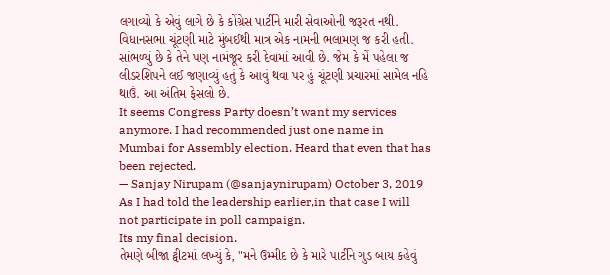લગાવ્યો કે એવું લાગે છે કે કોંગ્રેસ પાર્ટીને મારી સેવાઓની જરૂરત નથી. વિધાનસભા ચૂંટણી માટે મુંબઈથી માત્ર એક નામની ભલામણ જ કરી હતી. સાંભળ્યું છે કે તેને પણ નામંજૂર કરી દેવામાં આવી છે. જેમ કે મેં પહેલા જ લીડરશિપને લઈ જણાવ્યું હતું કે આવું થવા પર હું ચૂંટણી પ્રચારમાં સામેલ નહિ થાઉં. આ અંતિમ ફેસલો છે.
It seems Congress Party doesn’t want my services anymore. I had recommended just one name in Mumbai for Assembly election. Heard that even that has been rejected.
— Sanjay Nirupam (@sanjaynirupam) October 3, 2019
As I had told the leadership earlier,in that case I will not participate in poll campaign.
Its my final decision.
તેમણે બીજા ટ્વીટમાં લખ્યું કે, "મને ઉમ્મીદ છે કે મારે પાર્ટીને ગુડ બાય કહેવું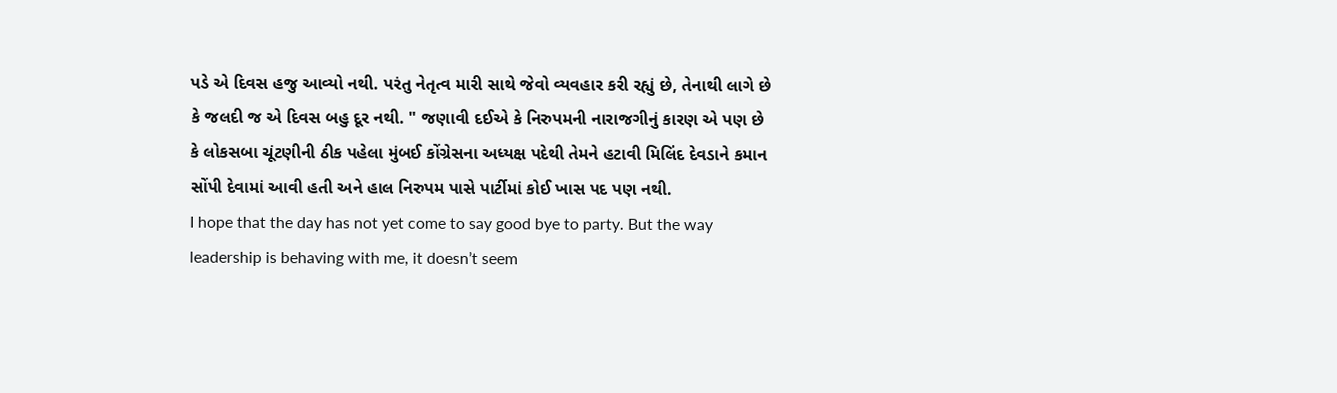પડે એ દિવસ હજુ આવ્યો નથી. પરંતુ નેતૃત્વ મારી સાથે જેવો વ્યવહાર કરી રહ્યું છે, તેનાથી લાગે છે કે જલદી જ એ દિવસ બહુ દૂર નથી. " જણાવી દઈએ કે નિરુપમની નારાજગીનું કારણ એ પણ છે કે લોકસબા ચૂંટણીની ઠીક પહેલા મુંબઈ કોંગ્રેસના અધ્યક્ષ પદેથી તેમને હટાવી મિલિંદ દેવડાને કમાન સોંપી દેવામાં આવી હતી અને હાલ નિરુપમ પાસે પાર્ટીમાં કોઈ ખાસ પદ પણ નથી.
I hope that the day has not yet come to say good bye to party. But the way leadership is behaving with me, it doesn’t seem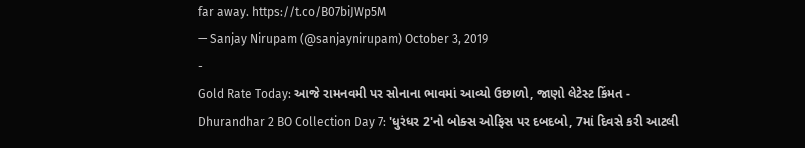far away. https://t.co/B07biJWp5M
— Sanjay Nirupam (@sanjaynirupam) October 3, 2019
-
Gold Rate Today: આજે રામનવમી પર સોનાના ભાવમાં આવ્યો ઉછાળો, જાણો લેટેસ્ટ કિંમત -
Dhurandhar 2 BO Collection Day 7: 'ધુરંધર 2'નો બોક્સ ઓફિસ પર દબદબો, 7માં દિવસે કરી આટલી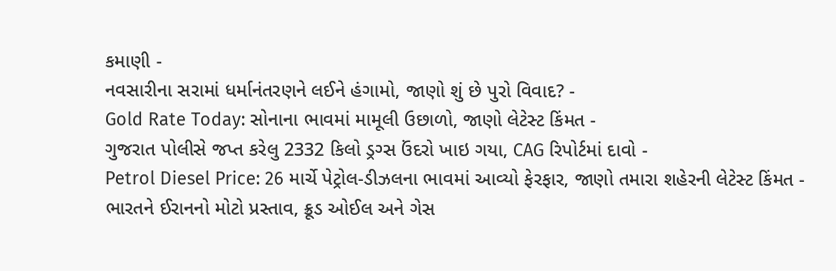કમાણી -
નવસારીના સરામાં ધર્માનંતરણને લઈને હંગામો, જાણો શું છે પુરો વિવાદ? -
Gold Rate Today: સોનાના ભાવમાં મામૂલી ઉછાળો, જાણો લેટેસ્ટ કિંમત -
ગુજરાત પોલીસે જપ્ત કરેલુ 2332 કિલો ડ્રગ્સ ઉંદરો ખાઇ ગયા, CAG રિપોર્ટમાં દાવો -
Petrol Diesel Price: 26 માર્ચે પેટ્રોલ-ડીઝલના ભાવમાં આવ્યો ફેરફાર, જાણો તમારા શહેરની લેટેસ્ટ કિંમત -
ભારતને ઈરાનનો મોટો પ્રસ્તાવ, ક્રૂડ ઓઈલ અને ગેસ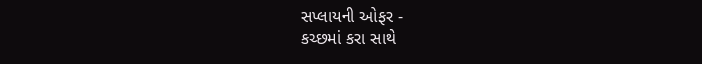સપ્લાયની ઓફર -
કચ્છમાં કરા સાથે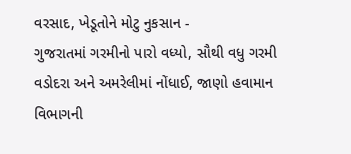વરસાદ, ખેડૂતોને મોટુ નુકસાન -
ગુજરાતમાં ગરમીનો પારો વધ્યો, સૌથી વધુ ગરમી વડોદરા અને અમરેલીમાં નોંધાઈ, જાણો હવામાન વિભાગની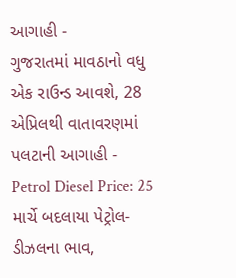આગાહી -
ગુજરાતમાં માવઠાનો વધુ એક રાઉન્ડ આવશે, 28 એપ્રિલથી વાતાવરણમાં પલટાની આગાહી -
Petrol Diesel Price: 25 માર્ચે બદલાયા પેટ્રોલ-ડીઝલના ભાવ,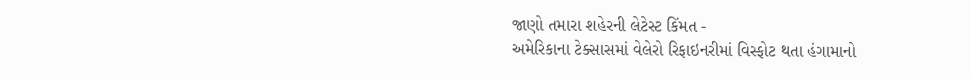જાણો તમારા શહેરની લેટેસ્ટ કિંમત -
અમેરિકાના ટેક્સાસમાં વેલેરો રિફાઇનરીમાં વિસ્ફોટ થતા હંગામાનો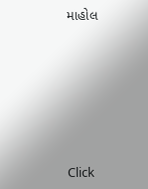માહોલ










Click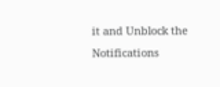it and Unblock the Notifications